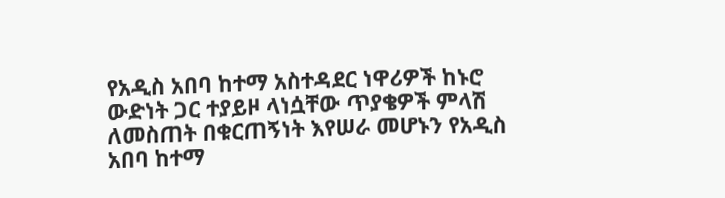የአዲስ አበባ ከተማ አስተዳደር ነዋሪዎች ከኑሮ ውድነት ጋር ተያይዞ ላነሷቸው ጥያቄዎች ምላሽ ለመስጠት በቁርጠኝነት እየሠራ መሆኑን የአዲስ አበባ ከተማ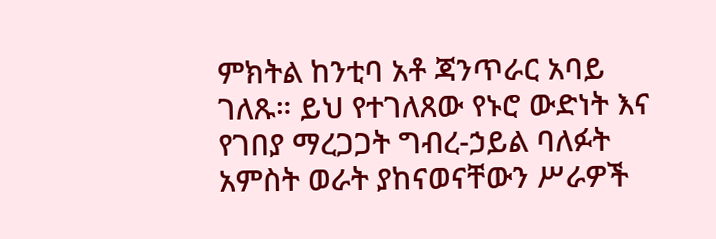ምክትል ከንቲባ አቶ ጃንጥራር አባይ ገለጹ። ይህ የተገለጸው የኑሮ ውድነት እና የገበያ ማረጋጋት ግብረ-ኃይል ባለፉት አምስት ወራት ያከናወናቸውን ሥራዎች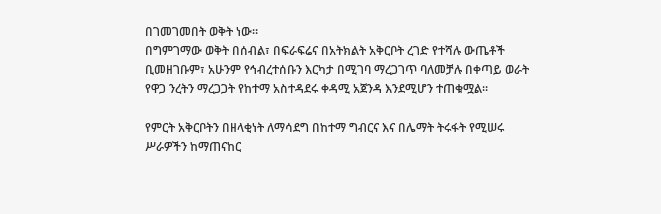በገመገመበት ወቅት ነው።
በግምገማው ወቅት በሰብል፣ በፍራፍሬና በአትክልት አቅርቦት ረገድ የተሻሉ ውጤቶች ቢመዘገቡም፣ አሁንም የኅብረተሰቡን እርካታ በሚገባ ማረጋገጥ ባለመቻሉ በቀጣይ ወራት የዋጋ ንረትን ማረጋጋት የከተማ አስተዳደሩ ቀዳሚ አጀንዳ እንደሚሆን ተጠቁሟል።

የምርት አቅርቦትን በዘላቂነት ለማሳደግ በከተማ ግብርና እና በሌማት ትሩፋት የሚሠሩ ሥራዎችን ከማጠናከር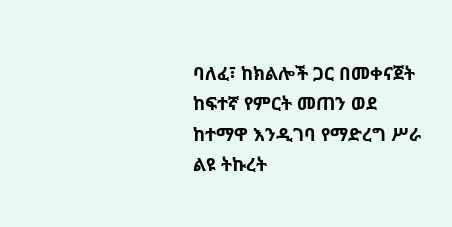ባለፈ፣ ከክልሎች ጋር በመቀናጀት ከፍተኛ የምርት መጠን ወደ ከተማዋ እንዲገባ የማድረግ ሥራ ልዩ ትኩረት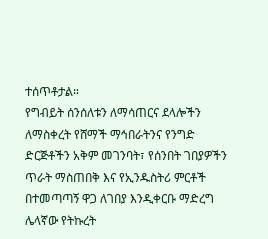ተሰጥቶታል።
የግብይት ሰንሰለቱን ለማሳጠርና ደላሎችን ለማስቀረት የሸማች ማኅበራትንና የንግድ ድርጅቶችን አቅም መገንባት፣ የሰንበት ገበያዎችን ጥራት ማስጠበቅ እና የኢንዱስትሪ ምርቶች በተመጣጣኝ ዋጋ ለገበያ እንዲቀርቡ ማድረግ ሌላኛው የትኩረት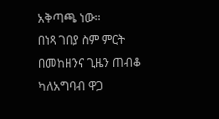አቅጣጫ ነው።
በነጻ ገበያ ስም ምርት በመከዘንና ጊዜን ጠብቆ ካለአግባብ ዋጋ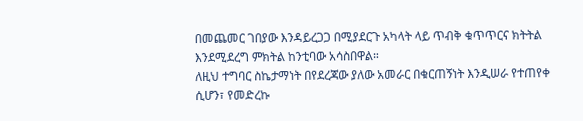በመጨመር ገበያው እንዳይረጋጋ በሚያደርጉ አካላት ላይ ጥብቅ ቁጥጥርና ክትትል እንደሚደረግ ምክትል ከንቲባው አሳስበዋል።
ለዚህ ተግባር ስኬታማነት በየደረጃው ያለው አመራር በቁርጠኝነት እንዲሠራ የተጠየቀ ሲሆን፣ የመድረኩ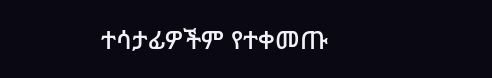ተሳታፊዎችም የተቀመጡ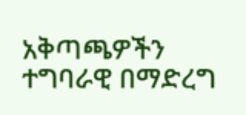አቅጣጫዎችን ተግባራዊ በማድረግ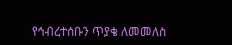የኅብረተሰቡን ጥያቄ ለመመለስ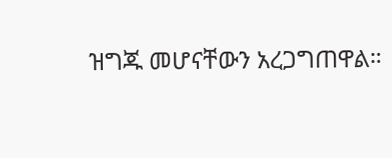ዝግጁ መሆናቸውን አረጋግጠዋል።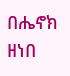በሔኖክ ዘነበ